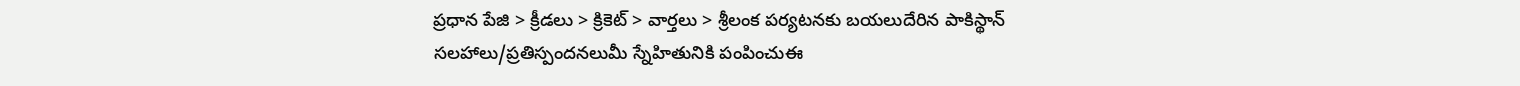ప్రధాన పేజి > క్రీడలు > క్రికెట్ > వార్తలు > శ్రీలంక పర్యటనకు బయలుదేరిన పాకిస్థాన్
సలహాలు/ప్రతిస్పందనలుమీ స్నేహితునికి పంపించుఈ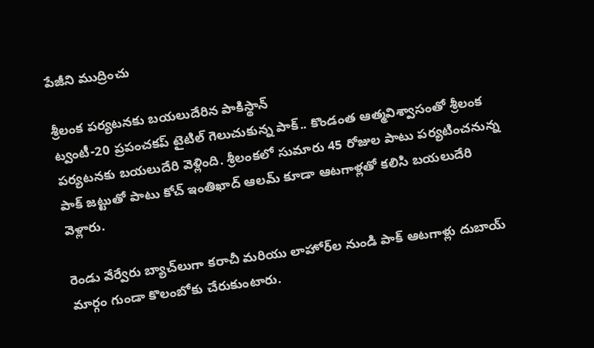పేజీని ముద్రించు

శ్రీలంక పర్యటనకు బయలుదేరిన పాకిస్థాన్
ట్వంటీ-20 ప్రపంచకప్ టైటిల్ గెలుచుకున్న పాక్.. కొండంత ఆత్మవిశ్వాసంతో శ్రీలంక పర్యటనకు బయలుదేరి వెళ్లింది. శ్రీలంకలో సుమారు 45 రోజుల పాటు పర్యటించనున్న పాక్ జట్టుతో పాటు కోచ్ ఇంతిఖాద్ ఆలమ్ కూడా ఆటగాళ్లతో కలిసి బయలుదేరి వెళ్లారు.

రెండు వేర్వేరు బ్యాచ్‌లుగా కరాచీ మరియు లాహోర్‌ల నుండి పాక్ ఆటగాళ్లు దుబాయ్ మార్గం గుండా కొలంబోకు చేరుకుంటారు.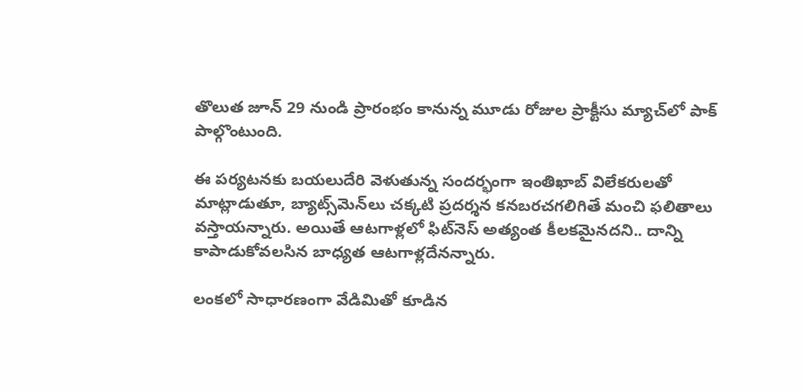తొలుత జూన్ 29 నుండి ప్రారంభం కానున్న మూడు రోజుల ప్రాక్టీసు మ్యాచ్‌లో పాక్ పాల్గొంటుంది.

ఈ పర్యటనకు బయలుదేరి వెళుతున్న సందర్భంగా ఇంతిఖాబ్ విలేకరులతో మాట్లాడుతూ, బ్యాట్స్‌మెన్‌లు చక్కటి ప్రదర్శన కనబరచగలిగితే మంచి ఫలితాలు వస్తాయన్నారు. అయితే ఆటగాళ్లలో ఫిట్‌నెస్ అత్యంత కీలకమైనదని.. దాన్ని కాపాడుకోవలసిన బాధ్యత ఆటగాళ్లదేనన్నారు.

లంకలో సాధారణంగా వేడిమితో కూడిన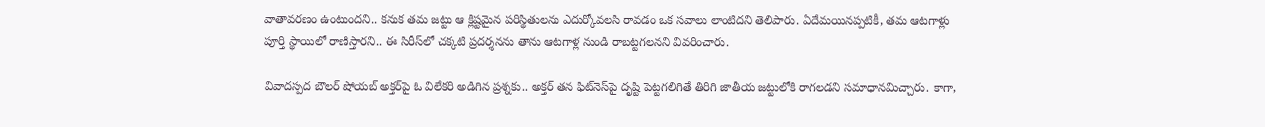వాతావరణం ఉంటుందని.. కనుక తమ జట్టు ఆ క్లిష్టమైన పరిస్థితులను ఎదుర్కోవలసి రావడం ఒక సవాలు లాంటిదని తెలిపారు. ఏదేమయినప్పటికీ, తమ ఆటగాళ్లు పూర్తి స్థాయిలో రాణిస్తారని.. ఈ సిరీస్‌లో చక్కటి ప్రదర్శనను తాను ఆటగాళ్ల నుండి రాబట్టగలనని వివరించారు.

వివాదస్పద బౌలర్ షోయబ్ అక్తర్‌పై ఓ విలేకరి అడిగిన ప్రశ్నకు.. అక్తర్ తన ఫిట్‌నెస్‌పై దృష్టి పెట్టగలిగితే తిరిగి జాతీయ జట్టులోకి రాగలడని సమాధానమిచ్చారు. కాగా,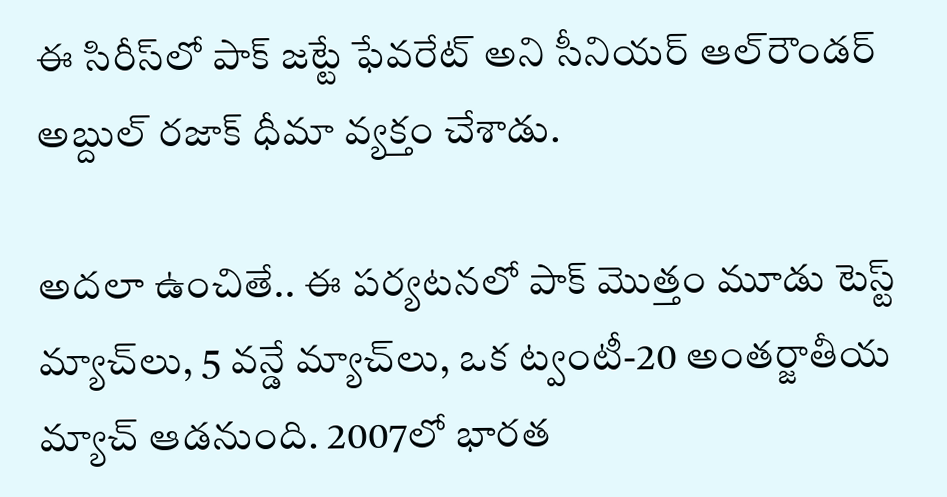ఈ సిరీస్‌లో పాక్ జట్టే ఫేవరేట్ అని సీనియర్ ఆల్‌రౌండర్ అబ్దుల్ రజాక్ ధీమా వ్యక్తం చేశాడు.

అదలా ఉంచితే.. ఈ పర్యటనలో పాక్ మొత్తం మూడు టెస్ట్ మ్యాచ్‌లు, 5 వన్డే మ్యాచ్‌లు, ఒక ట్వంటీ-20 అంతర్జాతీయ మ్యాచ్ ఆడనుంది. 2007లో భారత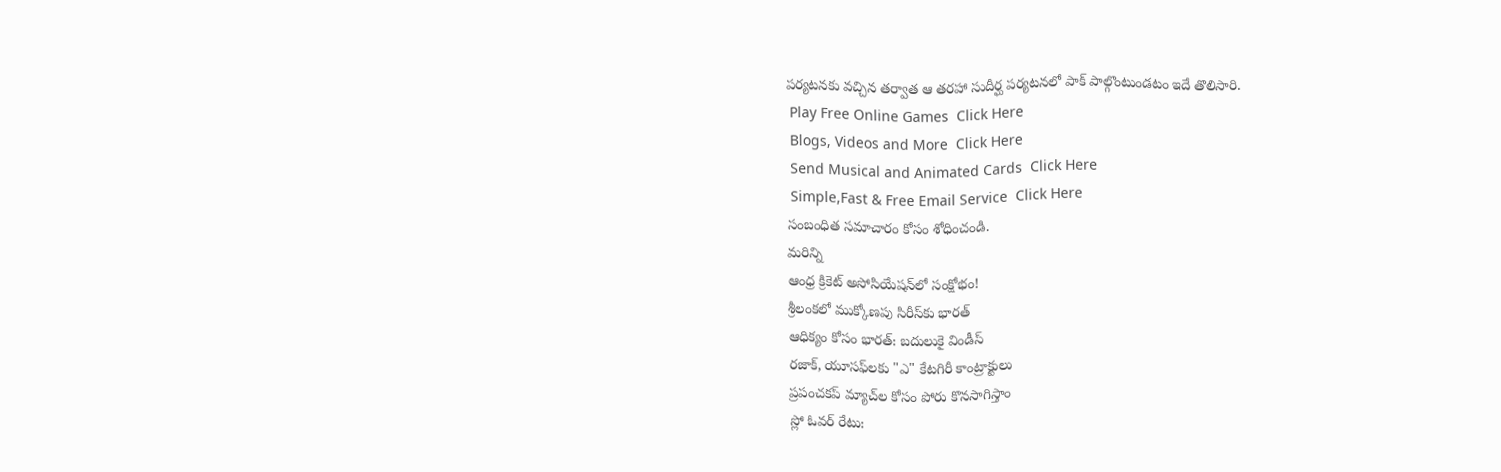పర్యటనకు వచ్చిన తర్వాత ఆ తరహా సుదీర్ఘ పర్యటనలో పాక్ పాల్గొంటుండటం ఇదే తొలిసారి.
 Play Free Online Games  Click Here
 Blogs, Videos and More  Click Here
 Send Musical and Animated Cards  Click Here
 Simple,Fast & Free Email Service  Click Here
సంబంధిత సమాచారం కోసం శోధించండి.
మరిన్ని
ఆంధ్ర క్రికెట్ అసోసియేషన్‌లో సంక్షోభం!
శ్రీలంకలో ముక్కోణపు సిరీస్‌కు భారత్
ఆధిక్యం కోసం భారత్: బదులుకై విండీస్
రజాక్, యూసఫ్‌లకు "ఎ" కేటగిరీ కాంట్రాక్టులు
ప్రపంచకప్ మ్యాచ్‌ల కోసం పోరు కొనసాగిస్తాం
స్లో ఓవర్ రేటు: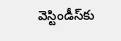వెస్టిండీస్‌కు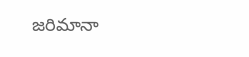జరిమానా